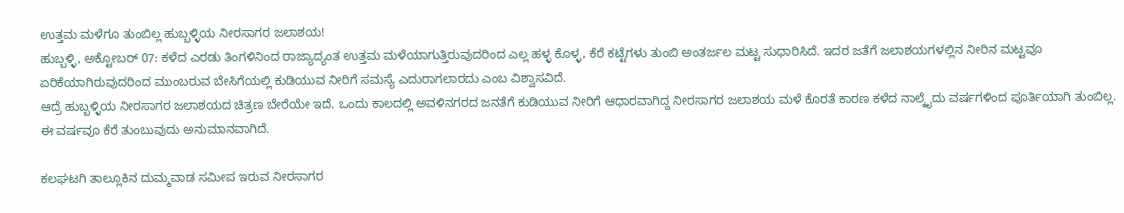ಉತ್ತಮ ಮಳೆಗೂ ತುಂಬಿಲ್ಲ ಹುಬ್ಬಳ್ಳಿಯ ನೀರಸಾಗರ ಜಲಾಶಯ!
ಹುಬ್ಬಳ್ಳಿ, ಅಕ್ಟೋಬರ್ 07: ಕಳೆದ ಎರಡು ತಿಂಗಳಿನಿಂದ ರಾಜ್ಯಾದ್ಯಂತ ಉತ್ತಮ ಮಳೆಯಾಗುತ್ತಿರುವುದರಿಂದ ಎಲ್ಲ ಹಳ್ಳ ಕೊಳ್ಳ, ಕೆರೆ ಕಟ್ಟೆಗಳು ತುಂಬಿ ಅಂತರ್ಜಲ ಮಟ್ಟ ಸುಧಾರಿಸಿದೆ. ಇದರ ಜತೆಗೆ ಜಲಾಶಯಗಳಲ್ಲಿನ ನೀರಿನ ಮಟ್ಟವೂ ಏರಿಕೆಯಾಗಿರುವುದರಿಂದ ಮುಂಬರುವ ಬೇಸಿಗೆಯಲ್ಲಿ ಕುಡಿಯುವ ನೀರಿಗೆ ಸಮಸ್ಯೆ ಎದುರಾಗಲಾರದು ಎಂಬ ವಿಶ್ವಾಸವಿದೆ.
ಆದ್ರೆ ಹುಬ್ಬಳ್ಳಿಯ ನೀರಸಾಗರ ಜಲಾಶಯದ ಚಿತ್ರಣ ಬೇರೆಯೇ ಇದೆ. ಒಂದು ಕಾಲದಲ್ಲಿ ಅವಳಿನಗರದ ಜನತೆಗೆ ಕುಡಿಯುವ ನೀರಿಗೆ ಆಧಾರವಾಗಿದ್ದ ನೀರಸಾಗರ ಜಲಾಶಯ ಮಳೆ ಕೊರತೆ ಕಾರಣ ಕಳೆದ ನಾಲ್ಕೈದು ವರ್ಷಗಳಿಂದ ಪೂರ್ತಿಯಾಗಿ ತುಂಬಿಲ್ಲ. ಈ ವರ್ಷವೂ ಕೆರೆ ತುಂಬುವುದು ಅನುಮಾನವಾಗಿದೆ.

ಕಲಘಟಗಿ ತಾಲ್ಲೂಕಿನ ದುಮ್ಮವಾಡ ಸಮೀಪ ಇರುವ ನೀರಸಾಗರ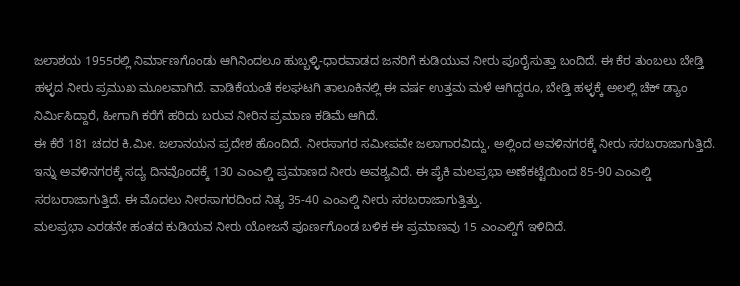ಜಲಾಶಯ 1955ರಲ್ಲಿ ನಿರ್ಮಾಣಗೊಂಡು ಆಗಿನಿಂದಲೂ ಹುಬ್ಬಳ್ಳಿ-ಧಾರವಾಡದ ಜನರಿಗೆ ಕುಡಿಯುವ ನೀರು ಪೂರೈಸುತ್ತಾ ಬಂದಿದೆ. ಈ ಕೆರ ತುಂಬಲು ಬೇಡ್ತಿ ಹಳ್ಳದ ನೀರು ಪ್ರಮುಖ ಮೂಲವಾಗಿದೆ. ವಾಡಿಕೆಯಂತೆ ಕಲಘಟಗಿ ತಾಲೂಕಿನಲ್ಲಿ ಈ ವರ್ಷ ಉತ್ತಮ ಮಳೆ ಆಗಿದ್ದರೂ, ಬೇಡ್ತಿ ಹಳ್ಳಕ್ಕೆ ಅಲಲ್ಲಿ ಚೆಕ್ ಡ್ಯಾಂ ನಿರ್ಮಿಸಿದ್ದಾರೆ, ಹೀಗಾಗಿ ಕರೆಗೆ ಹರಿದು ಬರುವ ನೀರಿನ ಪ್ರಮಾಣ ಕಡಿಮೆ ಆಗಿದೆ.
ಈ ಕೆರೆ 181 ಚದರ ಕಿ.ಮೀ. ಜಲಾನಯನ ಪ್ರದೇಶ ಹೊಂದಿದೆ. ನೀರಸಾಗರ ಸಮೀಪವೇ ಜಲಾಗಾರವಿದ್ದು, ಅಲ್ಲಿಂದ ಅವಳಿನಗರಕ್ಕೆ ನೀರು ಸರಬರಾಜಾಗುತ್ತಿದೆ. ಇನ್ನು ಅವಳಿನಗರಕ್ಕೆ ಸದ್ಯ ದಿನವೊಂದಕ್ಕೆ 130 ಎಂಎಲ್ಡಿ ಪ್ರಮಾಣದ ನೀರು ಅವಶ್ಯವಿದೆ. ಈ ಪೈಕಿ ಮಲಪ್ರಭಾ ಅಣೆಕಟ್ಟೆಯಿಂದ 85-90 ಎಂಎಲ್ಡಿ ಸರಬರಾಜಾಗುತ್ತಿದೆ. ಈ ಮೊದಲು ನೀರಸಾಗರದಿಂದ ನಿತ್ಯ 35-40 ಎಂಎಲ್ಡಿ ನೀರು ಸರಬರಾಜಾಗುತ್ತಿತ್ತು.
ಮಲಪ್ರಭಾ ಎರಡನೇ ಹಂತದ ಕುಡಿಯವ ನೀರು ಯೋಜನೆ ಪೂರ್ಣಗೊಂಡ ಬಳಿಕ ಈ ಪ್ರಮಾಣವು 15 ಎಂಎಲ್ಡಿಗೆ ಇಳಿದಿದೆ.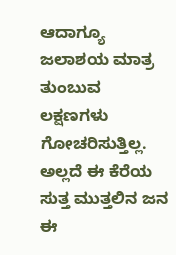ಆದಾಗ್ಯೂ ಜಲಾಶಯ ಮಾತ್ರ ತುಂಬುವ ಲಕ್ಷಣಗಳು ಗೋಚರಿಸುತ್ತಿಲ್ಲ. ಅಲ್ಲದೆ ಈ ಕೆರೆಯ ಸುತ್ತ ಮುತ್ತಲಿನ ಜನ ಈ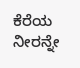ಕೆರೆಯ ನೀರನ್ನೇ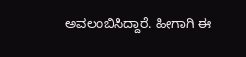ಅವಲಂಬಿಸಿದ್ದಾರೆ. ಹೀಗಾಗಿ ಈ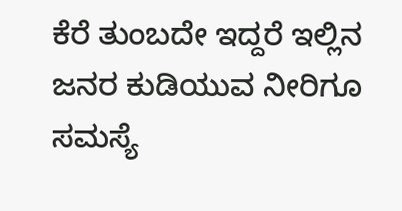ಕೆರೆ ತುಂಬದೇ ಇದ್ದರೆ ಇಲ್ಲಿನ ಜನರ ಕುಡಿಯುವ ನೀರಿಗೂ ಸಮಸ್ಯೆ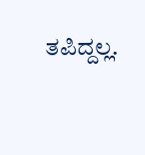ತಪಿದ್ದಲ್ಲ.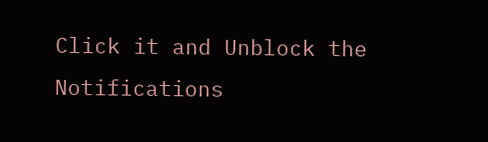Click it and Unblock the Notifications